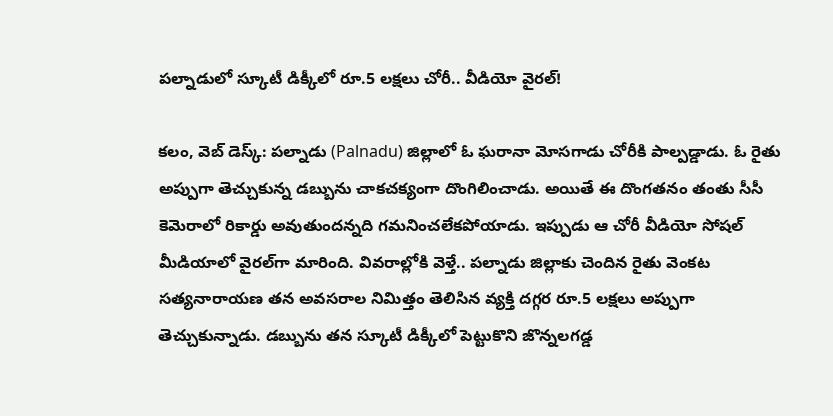ప‌ల్నాడులో స్కూటీ డిక్కీలో రూ.5 ల‌క్ష‌లు చోరీ.. వీడియో వైర‌ల్‌!

క‌లం, వెబ్ డెస్క్‌: ప‌ల్నాడు (Palnadu) జిల్లాలో ఓ ఘ‌రానా మోసగాడు చోరీకి పాల్ప‌డ్డాడు. ఓ రైతు అప్పుగా తెచ్చుకున్న డ‌బ్బును చాక‌చ‌క్యంగా దొంగిలించాడు. అయితే ఈ దొంగ‌త‌నం తంతు సీసీ కెమెరాలో రికార్డు అవుతుంద‌న్న‌ది గ‌మ‌నించ‌లేక‌పోయాడు. ఇప్పుడు ఆ చోరీ వీడియో సోష‌ల్ మీడియాలో వైర‌ల్‌గా మారింది. వివ‌రాల్లోకి వెళ్తే.. ప‌ల్నాడు జిల్లాకు చెందిన రైతు వెంక‌ట స‌త్య‌నారాయ‌ణ త‌న అవ‌స‌రాల నిమిత్తం తెలిసిన వ్య‌క్తి ద‌గ్గ‌ర‌ రూ.5 ల‌క్ష‌లు అప్పుగా తెచ్చుకున్నాడు. డ‌బ్బును త‌న స్కూటీ డిక్కీలో పెట్టుకొని జొన్న‌ల‌గ‌డ్డ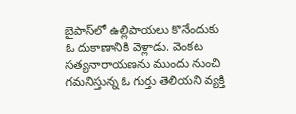బైపాస్‌లో ఉల్లిపాయ‌లు కొనేందుకు ఓ దుకాణానికి వెళ్లాడు. వెంక‌ట స‌త్య‌నారాయ‌ణ‌ను ముందు నుంచి గ‌మ‌నిస్తున్న ఓ గుర్తు తెలియ‌ని వ్య‌క్తి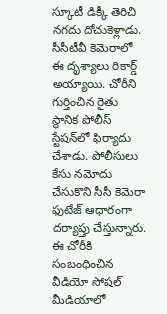స్కూటీ డిక్కీ తెరిచి నగదు దోచుకెళ్లాడు. సీసీటీవీ కెమెరాలో ఈ దృశ్యాలు రికార్డ్ అయ్యాయి. చోరీని గుర్తించిన రైతు స్థానిక పోలీస్ స్టేష‌న్‌లో ఫిర్యాదు చేశాడు. పోలీసులు కేసు నమోదు చేసుకొని సీసీ కెమెరా ఫుటేజ్‌ ఆధారంగా దర్యాప్తు చేస్తున్నారు. ఈ చోరీకి సంబంధించిన వీడియో సోష‌ల్ మీడియాలో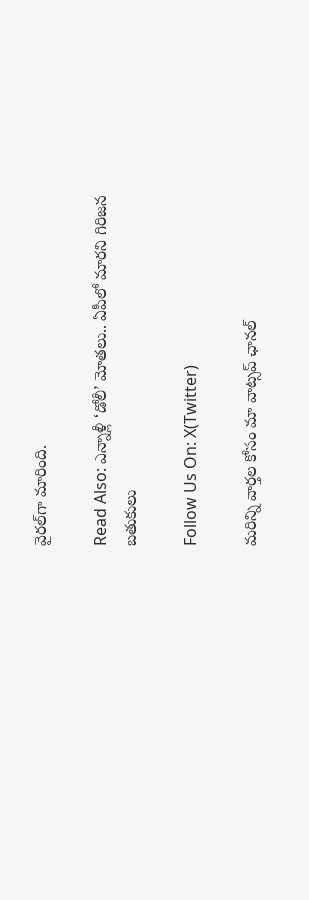వైర‌ల్‌గా మారింది.

Read Also: ఎన్నాళ్లీ ‘డోలీ’ మోతలు.. ఏపీలో మారని గిరిజన బతుకులు

Follow Us On: X(Twitter)

మ‌రిన్ని వార్త‌ల కోసం మా వాట్స‌ప్ ఛాన‌ల్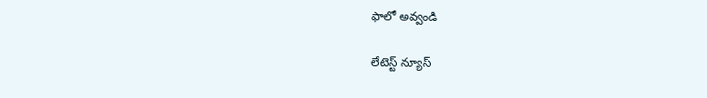ఫాలో అవ్వండి

లేటెస్ట్ న్యూస్‌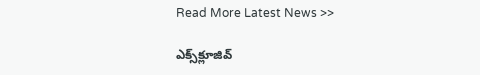Read More Latest News >>

ఎక్స్‌క్లూజివ్‌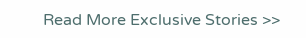Read More Exclusive Stories >>